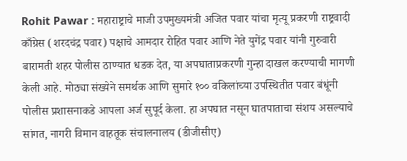Rohit Pawar : महाराष्ट्राचे माजी उपमुख्यमंत्री अजित पवार यांचा मृत्यू प्रकरणी राष्ट्रवादी काँग्रेस (शरदचंद्र पवार) पक्षाचे आमदार रोहित पवार आणि नेते युगेंद्र पवार यांनी गुरुवारी बारामती शहर पोलीस ठाण्यात धडक देत, या अपघाताप्रकरणी गुन्हा दाखल करण्याची मागणी केली आहे. मोठ्या संख्येने समर्थक आणि सुमारे १०० वकिलांच्या उपस्थितीत पवार बंधूंनी पोलीस प्रशासनाकडे आपला अर्ज सुपूर्द केला. हा अपघात नसून घातपाताचा संशय असल्याचे सांगत, नागरी विमान वाहतूक संचालनालय (डीजीसीए)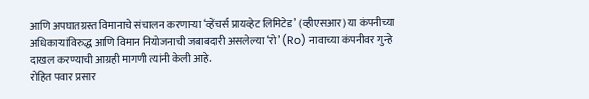आणि अपघातग्रस्त विमानाचे संचालन करणाऱ्या ‘व्हेंचर्स प्रायव्हेट लिमिटेड’ (व्हीएसआर) या कंपनीच्या अधिकाऱ्यांविरुद्ध आणि विमान नियोजनाची जबाबदारी असलेल्या ‘रो’ (Ro) नावाच्या कंपनीवर गुन्हे दाखल करण्याची आग्रही मागणी त्यांनी केली आहे.
रोहित पवार प्रसार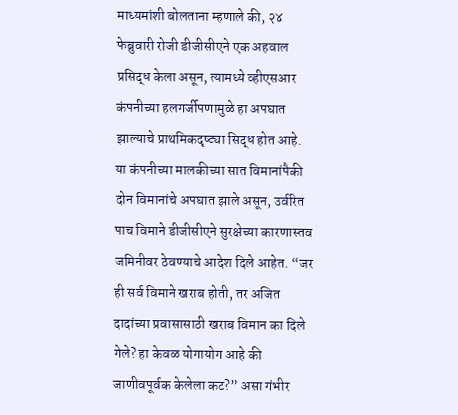माध्यमांशी बोलताना म्हणाले की, २४ फेब्रुवारी रोजी डीजीसीएने एक अहवाल प्रसिद्ध केला असून, त्यामध्ये व्हीएसआर कंपनीच्या हलगर्जीपणामुळे हा अपघात झाल्याचे प्राथमिकदृष्ट्या सिद्ध होत आहे. या कंपनीच्या मालकीच्या सात विमानांपैकी दोन विमानांचे अपघात झाले असून, उर्वरित पाच विमाने डीजीसीएने सुरक्षेच्या कारणास्तव जमिनीवर ठेवण्याचे आदेश दिले आहेत. “जर ही सर्व विमाने खराब होती, तर अजित दादांच्या प्रवासासाठी खराब विमान का दिले गेले? हा केवळ योगायोग आहे की जाणीवपूर्वक केलेला कट?” असा गंभीर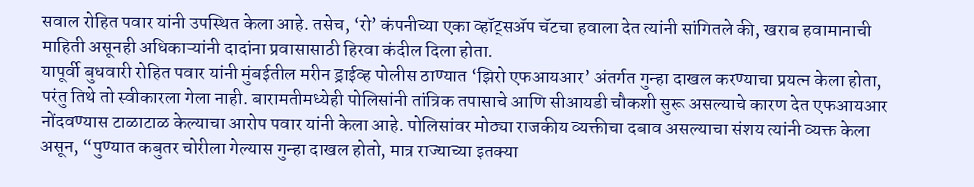सवाल रोहित पवार यांनी उपस्थित केला आहे. तसेच, ‘रो’ कंपनीच्या एका व्हॉट्सॲप चॅटचा हवाला देत त्यांनी सांगितले की, खराब हवामानाची माहिती असूनही अधिकाऱ्यांनी दादांना प्रवासासाठी हिरवा कंदील दिला होता.
यापूर्वी बुधवारी रोहित पवार यांनी मुंबईतील मरीन ड्राईव्ह पोलीस ठाण्यात ‘झिरो एफआयआर’ अंतर्गत गुन्हा दाखल करण्याचा प्रयत्न केला होता, परंतु तिथे तो स्वीकारला गेला नाही. बारामतीमध्येही पोलिसांनी तांत्रिक तपासाचे आणि सीआयडी चौकशी सुरू असल्याचे कारण देत एफआयआर नोंदवण्यास टाळाटाळ केल्याचा आरोप पवार यांनी केला आहे. पोलिसांवर मोठ्या राजकीय व्यक्तीचा दबाव असल्याचा संशय त्यांनी व्यक्त केला असून, “पुण्यात कबुतर चोरीला गेल्यास गुन्हा दाखल होतो, मात्र राज्याच्या इतक्या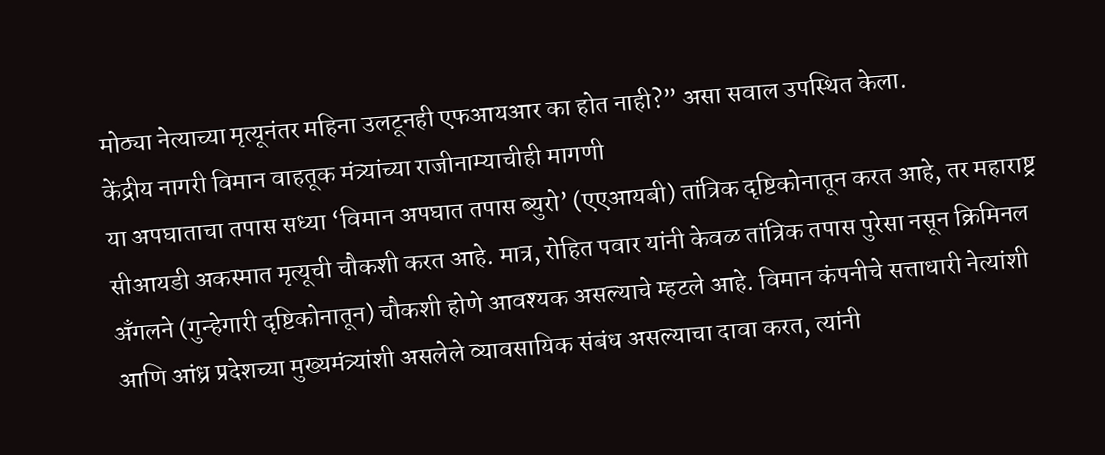मोठ्या नेत्याच्या मृत्यूनंतर महिना उलटूनही एफआयआर का होत नाही?” असा सवाल उपस्थित केला.
केंद्रीय नागरी विमान वाहतूक मंत्र्यांच्या राजीनाम्याचीही मागणी
या अपघाताचा तपास सध्या ‘विमान अपघात तपास ब्युरो’ (एएआयबी) तांत्रिक दृष्टिकोनातून करत आहे, तर महाराष्ट्र सीआयडी अकस्मात मृत्यूची चौकशी करत आहे. मात्र, रोहित पवार यांनी केवळ तांत्रिक तपास पुरेसा नसून क्रिमिनल अँगलने (गुन्हेगारी दृष्टिकोनातून) चौकशी होणे आवश्यक असल्याचे म्हटले आहे. विमान कंपनीचे सत्ताधारी नेत्यांशी आणि आंध्र प्रदेशच्या मुख्यमंत्र्यांशी असलेले व्यावसायिक संबंध असल्याचा दावा करत, त्यांनी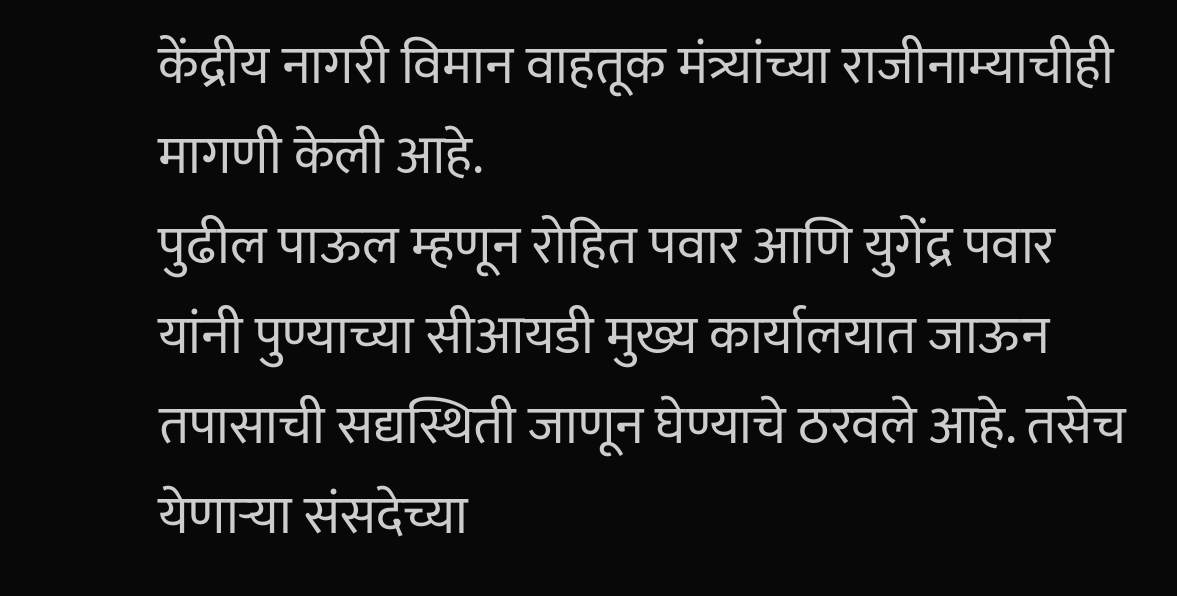केंद्रीय नागरी विमान वाहतूक मंत्र्यांच्या राजीनाम्याचीही मागणी केली आहे.
पुढील पाऊल म्हणून रोहित पवार आणि युगेंद्र पवार यांनी पुण्याच्या सीआयडी मुख्य कार्यालयात जाऊन तपासाची सद्यस्थिती जाणून घेण्याचे ठरवले आहे. तसेच येणाऱ्या संसदेच्या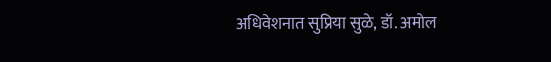अधिवेशनात सुप्रिया सुळे, डॉ. अमोल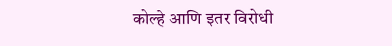कोल्हे आणि इतर विरोधी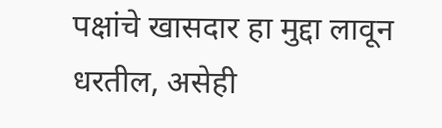पक्षांचे खासदार हा मुद्दा लावून धरतील, असेही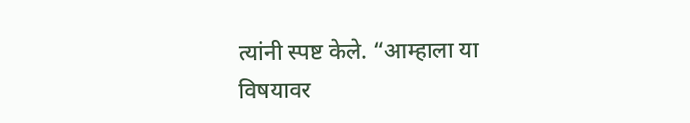त्यांनी स्पष्ट केले. “आम्हाला या विषयावर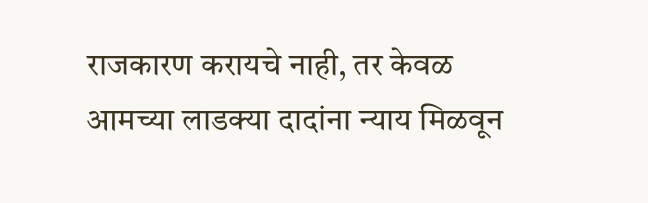राजकारण करायचे नाही, तर केवळ आमच्या लाडक्या दादांना न्याय मिळवून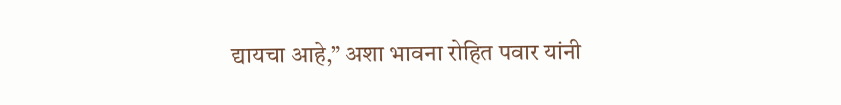द्यायचा आहे,” अशा भावना रोहित पवार यांनी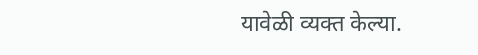यावेळी व्यक्त केल्या.